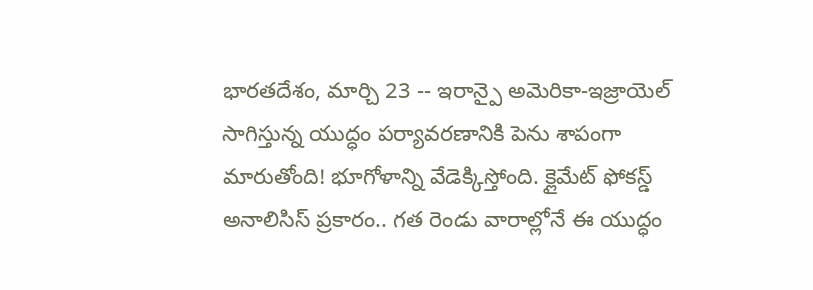భారతదేశం, మార్చి 23 -- ఇరాన్పై అమెరికా-ఇజ్రాయెల్ సాగిస్తున్న యుద్ధం పర్యావరణానికి పెను శాపంగా మారుతోంది! భూగోళాన్ని వేడెక్కిస్తోంది. క్లైమేట్ ఫోకస్డ్ అనాలిసిస్ ప్రకారం.. గత రెండు వారాల్లోనే ఈ యుద్ధం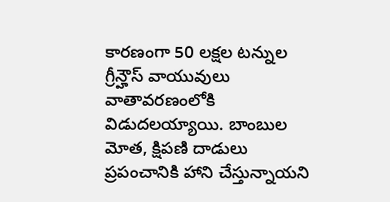కారణంగా 50 లక్షల టన్నుల గ్రీన్హౌస్ వాయువులు వాతావరణంలోకి విడుదలయ్యాయి. బాంబుల మోత, క్షిపణి దాడులు ప్రపంచానికి హాని చేస్తున్నాయని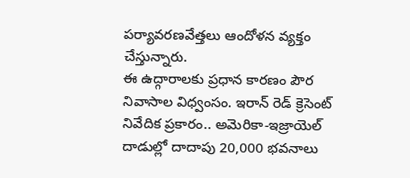పర్యావరణవేత్తలు ఆందోళన వ్యక్తం చేస్తున్నారు.
ఈ ఉద్గారాలకు ప్రధాన కారణం పౌర నివాసాల విధ్వంసం. ఇరాన్ రెడ్ క్రెసెంట్ నివేదిక ప్రకారం.. అమెరికా-ఇజ్రాయెల్ దాడుల్లో దాదాపు 20,000 భవనాలు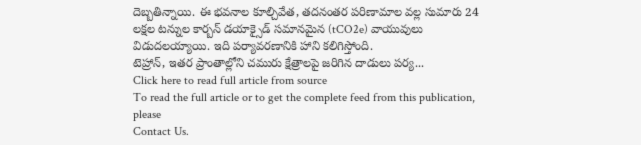దెబ్బతిన్నాయి. ఈ భవనాల కూల్చివేత, తదనంతర పరిణామాల వల్ల సుమారు 24 లక్షల టన్నుల కార్బన్ డయాక్సైడ్ సమానమైన (tCO2e) వాయువులు విడుదలయ్యాయి. ఇది పర్యావరణానికి హాని కలిగిస్తోంది.
టెహ్రాన్, ఇతర ప్రాంతాల్లోని చమురు క్షేత్రాలపై జరిగిన దాడులు పర్య...
Click here to read full article from source
To read the full article or to get the complete feed from this publication, please
Contact Us.